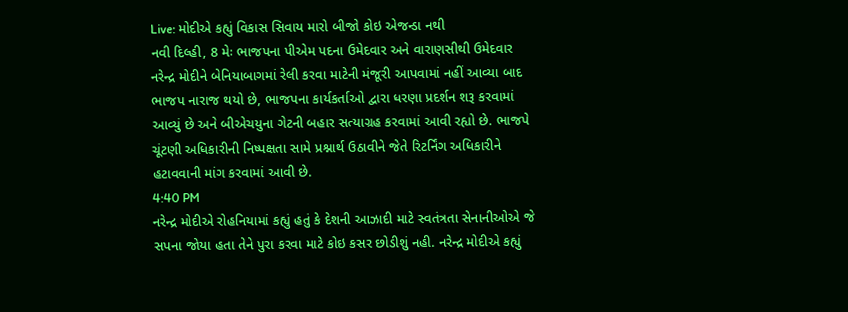Live: મોદીએ કહ્યું વિકાસ સિવાય મારો બીજો કોઇ એજન્ડા નથી
નવી દિલ્હી, 8 મેઃ ભાજપના પીએમ પદના ઉમેદવાર અને વારાણસીથી ઉમેદવાર નરેન્દ્ર મોદીને બેનિયાબાગમાં રેલી કરવા માટેની મંજૂરી આપવામાં નહીં આવ્યા બાદ ભાજપ નારાજ થયો છે, ભાજપના કાર્યકર્તાઓ દ્વારા ધરણા પ્રદર્શન શરૂ કરવામાં આવ્યું છે અને બીએચયુના ગેટની બહાર સત્યાગ્રહ કરવામાં આવી રહ્યો છે. ભાજપે ચૂંટણી અધિકારીની નિષ્પક્ષતા સામે પ્રશ્નાર્થ ઉઠાવીને જેતે રિટર્નિંગ અધિકારીને હટાવવાની માંગ કરવામાં આવી છે.
4:40 PM
નરેન્દ્ર મોદીએ રોહનિયામાં કહ્યું હતું કે દેશની આઝાદી માટે સ્વતંત્રતા સેનાનીઓએ જે સપના જોયા હતા તેને પુરા કરવા માટે કોઇ કસર છોડીશું નહી. નરેન્દ્ર મોદીએ કહ્યું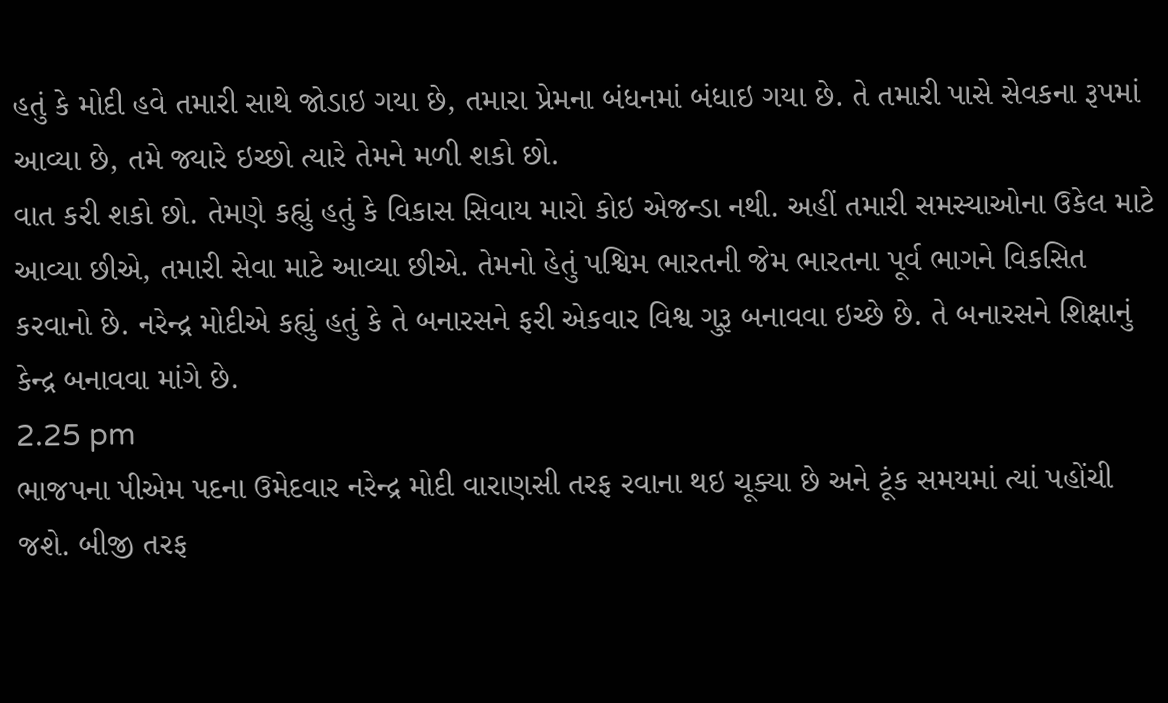હતું કે મોદી હવે તમારી સાથે જોડાઇ ગયા છે, તમારા પ્રેમના બંધનમાં બંધાઇ ગયા છે. તે તમારી પાસે સેવકના રૂપમાં આવ્યા છે, તમે જ્યારે ઇચ્છો ત્યારે તેમને મળી શકો છો.
વાત કરી શકો છો. તેમણે કહ્યું હતું કે વિકાસ સિવાય મારો કોઇ એજન્ડા નથી. અહીં તમારી સમસ્યાઓના ઉકેલ માટે આવ્યા છીએ, તમારી સેવા માટે આવ્યા છીએ. તેમનો હેતું પશ્વિમ ભારતની જેમ ભારતના પૂર્વ ભાગને વિકસિત કરવાનો છે. નરેન્દ્ર મોદીએ કહ્યું હતું કે તે બનારસને ફરી એકવાર વિશ્વ ગુરૂ બનાવવા ઇચ્છે છે. તે બનારસને શિક્ષાનું કેન્દ્ર બનાવવા માંગે છે.
2.25 pm
ભાજપના પીએમ પદના ઉમેદવાર નરેન્દ્ર મોદી વારાણસી તરફ રવાના થઇ ચૂક્યા છે અને ટૂંક સમયમાં ત્યાં પહોંચી જશે. બીજી તરફ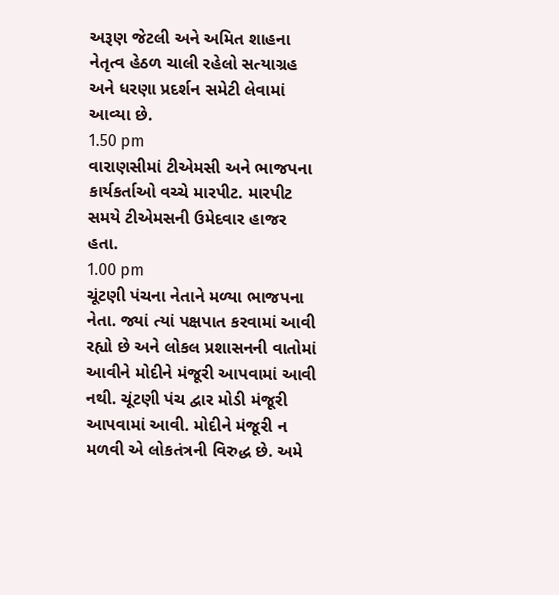અરૂણ જેટલી અને અમિત શાહના નેતૃત્વ હેઠળ ચાલી રહેલો સત્યાગ્રહ અને ધરણા પ્રદર્શન સમેટી લેવામાં આવ્યા છે.
1.50 pm
વારાણસીમાં ટીએમસી અને ભાજપના કાર્યકર્તાઓ વચ્ચે મારપીટ. મારપીટ સમયે ટીએમસની ઉમેદવાર હાજર હતા.
1.00 pm
ચૂંટણી પંચના નેતાને મળ્યા ભાજપના નેતા. જ્યાં ત્યાં પક્ષપાત કરવામાં આવી રહ્યો છે અને લોકલ પ્રશાસનની વાતોમાં આવીને મોદીને મંજૂરી આપવામાં આવી નથી. ચૂંટણી પંચ દ્વાર મોડી મંજૂરી આપવામાં આવી. મોદીને મંજૂરી ન મળવી એ લોકતંત્રની વિરુદ્ધ છે. અમે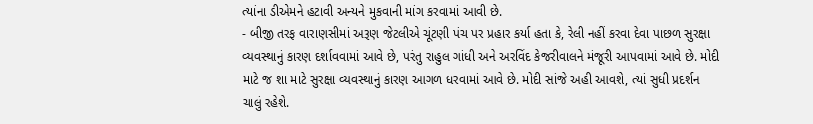ત્યાંના ડીએમને હટાવી અન્યને મુકવાની માંગ કરવામાં આવી છે.
- બીજી તરફ વારાણસીમાં અરૂણ જેટલીએ ચૂંટણી પંચ પર પ્રહાર કર્યા હતા કે, રેલી નહીં કરવા દેવા પાછળ સુરક્ષા વ્યવસ્થાનું કારણ દર્શાવવામાં આવે છે, પરંતુ રાહુલ ગાંધી અને અરવિંદ કેજરીવાલને મંજૂરી આપવામાં આવે છે. મોદી માટે જ શા માટે સુરક્ષા વ્યવસ્થાનું કારણ આગળ ધરવામાં આવે છે. મોદી સાંજે અહી આવશે, ત્યાં સુધી પ્રદર્શન ચાલું રહેશે.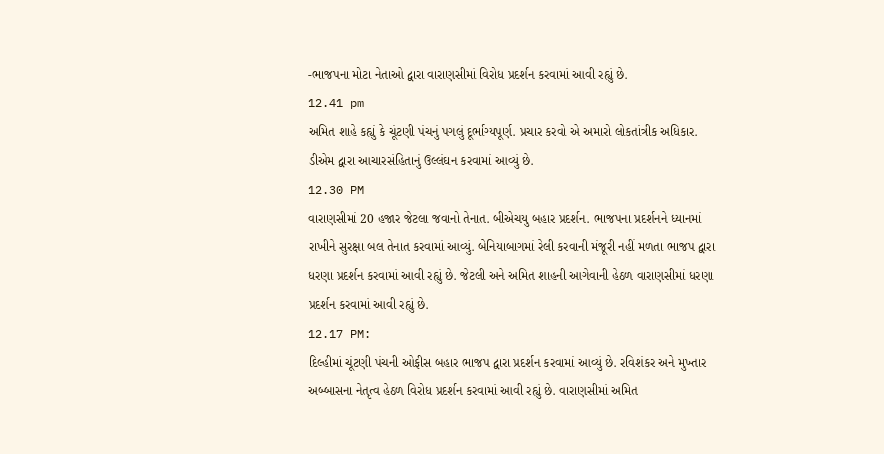-ભાજપના મોટા નેતાઓ દ્વારા વારાણસીમાં વિરોધ પ્રદર્શન કરવામાં આવી રહ્યું છે.
12.41 pm
અમિત શાહે કહ્યું કે ચૂંટણી પંચનું પગલું દૂર્ભાગ્યપૂર્ણ. પ્રચાર કરવો એ અમારો લોકતાંત્રીક અધિકાર. ડીએમ દ્વારા આચારસંહિતાનું ઉલ્લંઘન કરવામાં આવ્યું છે.
12.30 PM
વારાણસીમાં 20 હજાર જેટલા જવાનો તેનાત. બીએચયુ બહાર પ્રદર્શન. ભાજપના પ્રદર્શનને ધ્યાનમાં રાખીને સુરક્ષા બલ તેનાત કરવામાં આવ્યું. બેનિયાબાગમાં રેલી કરવાની મંજૂરી નહીં મળતા ભાજપ દ્વારા ધરણા પ્રદર્શન કરવામાં આવી રહ્યું છે. જેટલી અને અમિત શાહની આગેવાની હેઠળ વારાણસીમાં ધરણા પ્રદર્શન કરવામાં આવી રહ્યું છે.
12.17 PM:
દિલ્હીમાં ચૂંટણી પંચની ઓફીસ બહાર ભાજપ દ્વારા પ્રદર્શન કરવામાં આવ્યું છે. રવિશંકર અને મુખ્તાર અબ્બાસના નેતૃત્વ હેઠળ વિરોધ પ્રદર્શન કરવામાં આવી રહ્યું છે. વારાણસીમાં અમિત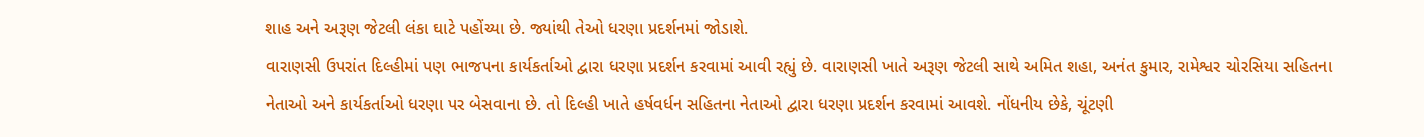શાહ અને અરૂણ જેટલી લંકા ઘાટે પહોંચ્યા છે. જ્યાંથી તેઓ ધરણા પ્રદર્શનમાં જોડાશે.
વારાણસી ઉપરાંત દિલ્હીમાં પણ ભાજપના કાર્યકર્તાઓ દ્વારા ધરણા પ્રદર્શન કરવામાં આવી રહ્યું છે. વારાણસી ખાતે અરૂણ જેટલી સાથે અમિત શહા, અનંત કુમાર, રામેશ્વર ચોરસિયા સહિતના નેતાઓ અને કાર્યકર્તાઓ ધરણા પર બેસવાના છે. તો દિલ્હી ખાતે હર્ષવર્ધન સહિતના નેતાઓ દ્વારા ધરણા પ્રદર્શન કરવામાં આવશે. નોંધનીય છેકે, ચૂંટણી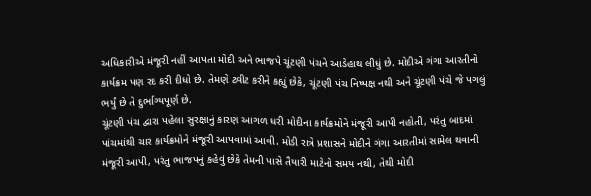અધિકારીએ મંજૂરી નહીં આપતા મોદી અને ભાજપે ચૂંટણી પંચને આડેહાથ લીધું છે. મોદીએ ગંગા આરતીનો કાર્યક્રમ પણ રદ કરી દીધો છે. તેમણે ટ્વીટ કરીને કહ્યું છેકે, ચૂંટણી પંચ નિષ્પક્ષ નથી અને ચૂંટણી પંચે જે પગલું ભર્યું છે તે દુર્ભાગ્યપૂર્ણ છે.
ચૂંટણી પંચ દ્વારા પહેલા સુરક્ષાનું કારણ આગળ ધરી મોદીના કાર્યક્રમોને મંજૂરી આપી નહોતી, પરંતુ બાદમાં પાંચમાંથી ચાર કાર્યક્રમોને મંજૂરી આપવામાં આવી. મોડી રાત્રે પ્રશાસને મોદીને ગંગા આરતીમાં સામેલ થવાની મંજૂરી આપી, પરંતુ ભાજપનું કહેવું છેકે તેમની પાસે તૈયારી માટેનો સમય નથી, તેથી મોદી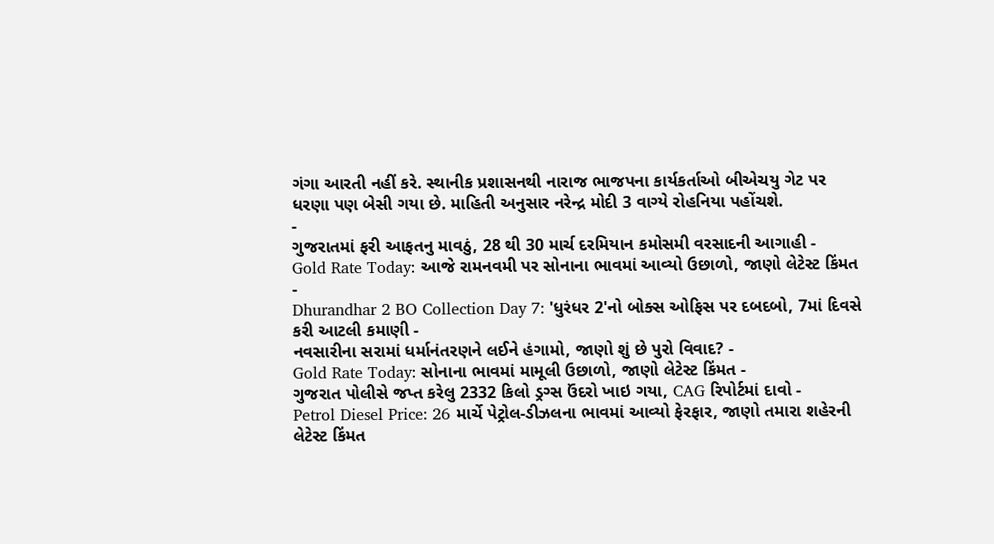ગંગા આરતી નહીં કરે. સ્થાનીક પ્રશાસનથી નારાજ ભાજપના કાર્યકર્તાઓ બીએચયુ ગેટ પર ધરણા પણ બેસી ગયા છે. માહિતી અનુસાર નરેન્દ્ર મોદી 3 વાગ્યે રોહનિયા પહોંચશે.
-
ગુજરાતમાં ફરી આફતનુ માવઠું, 28 થી 30 માર્ચ દરમિયાન કમોસમી વરસાદની આગાહી -
Gold Rate Today: આજે રામનવમી પર સોનાના ભાવમાં આવ્યો ઉછાળો, જાણો લેટેસ્ટ કિંમત -
Dhurandhar 2 BO Collection Day 7: 'ધુરંધર 2'નો બોક્સ ઓફિસ પર દબદબો, 7માં દિવસે કરી આટલી કમાણી -
નવસારીના સરામાં ધર્માનંતરણને લઈને હંગામો, જાણો શું છે પુરો વિવાદ? -
Gold Rate Today: સોનાના ભાવમાં મામૂલી ઉછાળો, જાણો લેટેસ્ટ કિંમત -
ગુજરાત પોલીસે જપ્ત કરેલુ 2332 કિલો ડ્રગ્સ ઉંદરો ખાઇ ગયા, CAG રિપોર્ટમાં દાવો -
Petrol Diesel Price: 26 માર્ચે પેટ્રોલ-ડીઝલના ભાવમાં આવ્યો ફેરફાર, જાણો તમારા શહેરની લેટેસ્ટ કિંમત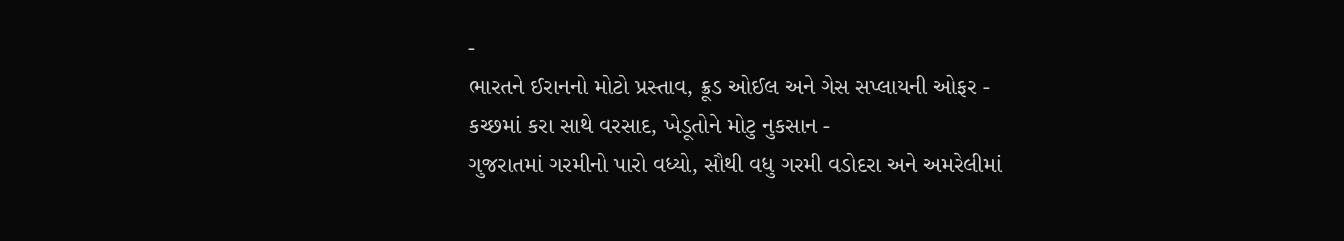-
ભારતને ઈરાનનો મોટો પ્રસ્તાવ, ક્રૂડ ઓઈલ અને ગેસ સપ્લાયની ઓફર -
કચ્છમાં કરા સાથે વરસાદ, ખેડૂતોને મોટુ નુકસાન -
ગુજરાતમાં ગરમીનો પારો વધ્યો, સૌથી વધુ ગરમી વડોદરા અને અમરેલીમાં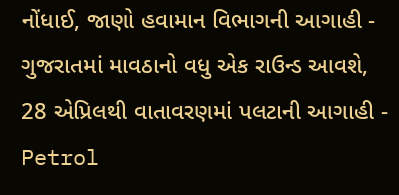નોંધાઈ, જાણો હવામાન વિભાગની આગાહી -
ગુજરાતમાં માવઠાનો વધુ એક રાઉન્ડ આવશે, 28 એપ્રિલથી વાતાવરણમાં પલટાની આગાહી -
Petrol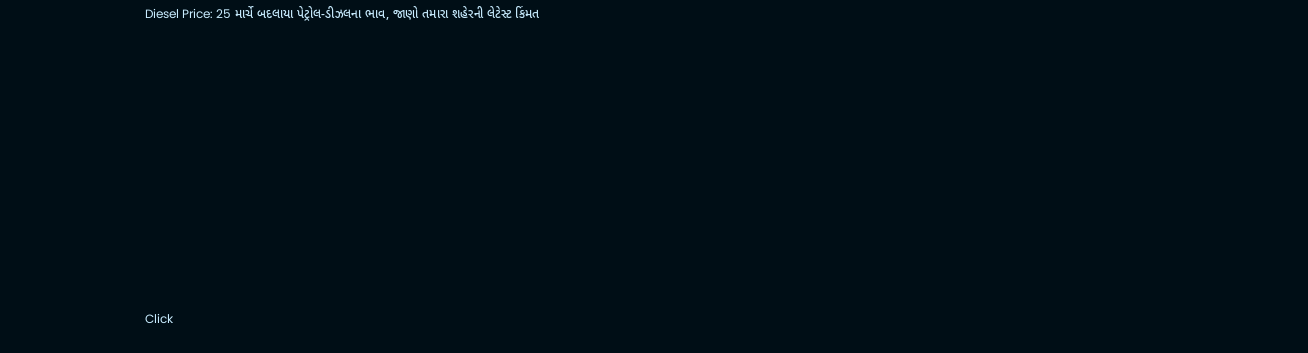Diesel Price: 25 માર્ચે બદલાયા પેટ્રોલ-ડીઝલના ભાવ, જાણો તમારા શહેરની લેટેસ્ટ કિંમત










Click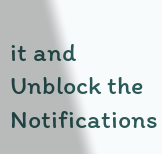it and Unblock the Notifications